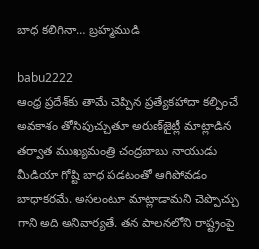బాధ కలిగినా… బ్రహ్మముడి

babu2222
ఆంధ్ర ప్రదేశ్‌కు తామే చెప్పిన ప్రత్యేకహాదా కల్పించే అవకాశం తోసిపుచ్చుతూ అరుణ్‌జైట్లీ మాట్లాడిన తర్వాత ముఖ్యమంత్రి చంద్రబాబు నాయుడు మీడియా గోష్టి బాధ పడటంతో ఆగిపోవడం బాధాకరమే. అసలంటూ మాట్లాడామని చెప్పొచ్చు గాని అది అనివార్యతే. తన పాలనలోని రాష్ట్రంపై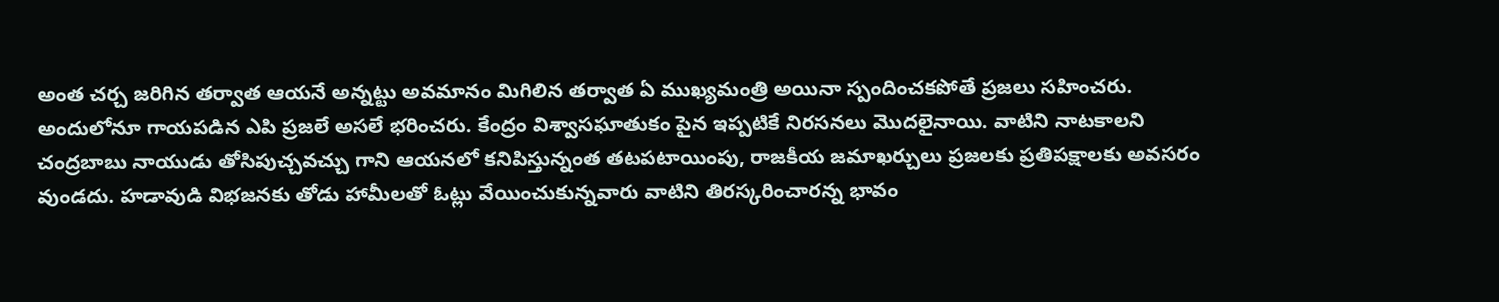అంత చర్చ జరిగిన తర్వాత ఆయనే అన్నట్టు అవమానం మిగిలిన తర్వాత ఏ ముఖ్యమంత్రి అయినా స్పందించకపోతే ప్రజలు సహించరు. అందులోనూ గాయపడిన ఎపి ప్రజలే అసలే భరించరు. కేంద్రం విశ్వాసఘాతుకం పైన ఇప్పటికే నిరసనలు మొదలైనాయి. వాటిని నాటకాలని చంద్రబాబు నాయుడు తోసిపుచ్చవచ్చు గాని ఆయనలో కనిపిస్తున్నంత తటపటాయింపు, రాజకీయ జమాఖర్చులు ప్రజలకు ప్రతిపక్షాలకు అవసరం వుండదు. హడావుడి విభజనకు తోడు హామీలతో ఓట్లు వేయించుకున్నవారు వాటిని తిరస్కరించారన్న భావం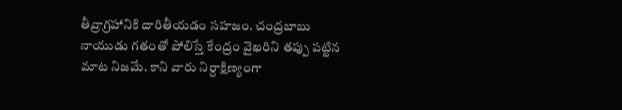తీవ్రాగ్రహానికి దారితీయడం సహజం. చంద్రబాబు నాయుడు గతంతో పోలిస్తే కేంద్రం వైఖరిని తప్పు పట్టిన మాట నిజమే. కాని వారు నిర్దాక్షిణ్యంగా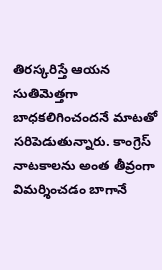తిరస్కరిస్తే ఆయన సుతిమెత్తగా బాధకలిగించందనే మాటతో సరిపెడుతున్నారు. కాంగ్రెస్‌ నాటకాలను అంత తీవ్రంగా విమర్శించడం బాగానే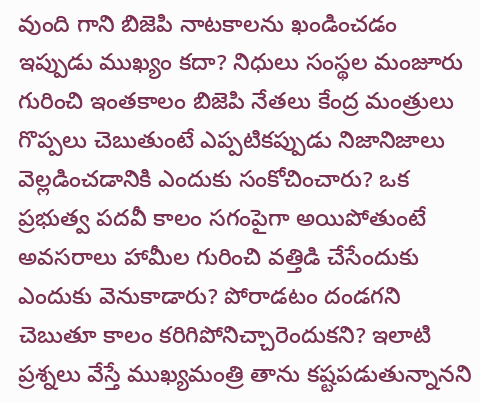వుంది గాని బిజెపి నాటకాలను ఖండించడం ఇప్పుడు ముఖ్యం కదా? నిధులు సంస్థల మంజూరు గురించి ఇంతకాలం బిజెపి నేతలు కేంద్ర మంత్రులు గొప్పలు చెబుతుంటే ఎప్పటికప్పుడు నిజానిజాలు వెల్లడించడానికి ఎందుకు సంకోచించారు? ఒక ప్రభుత్వ పదవీ కాలం సగంపైగా అయిపోతుంటే అవసరాలు హామీల గురించి వత్తిడి చేసేందుకు ఎందుకు వెనుకాడారు? పోరాడటం దండగని చెబుతూ కాలం కరిగిపోనిచ్చారెందుకని? ఇలాటి ప్రశ్నలు వేస్తే ముఖ్యమంత్రి తాను కష్టపడుతున్నానని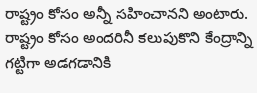రాష్ట్రం కోసం అన్నీ సహించానని అంటారు. రాష్ట్రం కోసం అందరినీ కలుపుకొని కేంద్రాన్ని గట్టిగా అడగడానికి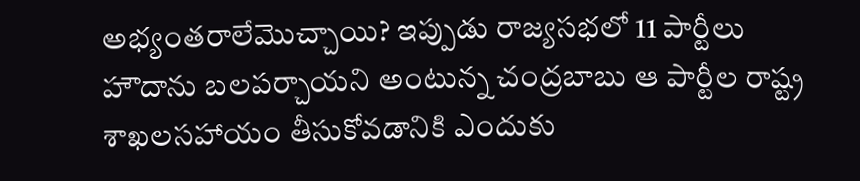అభ్యంతరాలేమొచ్చాయి? ఇప్పుడు రాజ్యసభలో 11 పార్టీలు హౌదాను బలపర్చాయని అంటున్న చంద్రబాబు ఆ పార్టీల రాష్ట్ర శాఖలసహాయం తీసుకోవడానికి ఎందుకు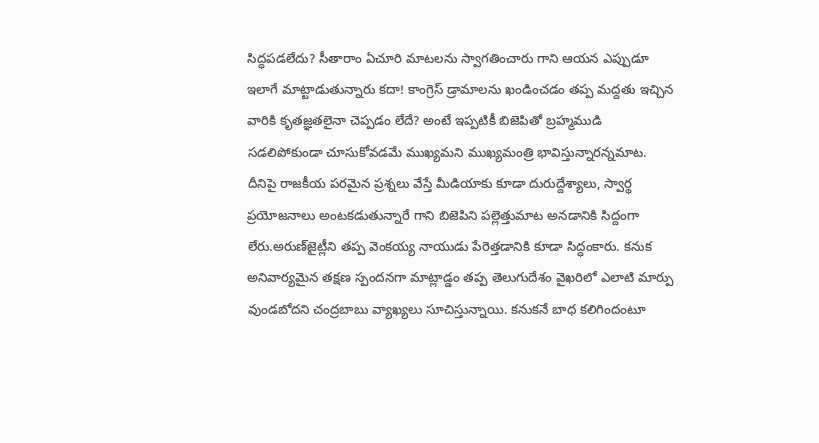సిద్ధపడలేదు? సీతారాం ఏచూరి మాటలను స్వాగతించారు గాని ఆయన ఎప్పుడూ ఇలాగే మాట్టాడుతున్నారు కదా! కాంగ్రెస్‌ డ్రామాలను ఖండించడం తప్ప మద్దతు ఇచ్చిన వారికి కృతజ్ఞతలైనా చెప్పడం లేదే? అంటే ఇప్పటికీ బిజెపితో బ్రహ్మముడి సడలిపోకుండా చూసుకోవడమే ముఖ్యమని ముఖ్యమంత్రి భావిస్తున్నారన్నమాట. దీనిపై రాజకీయ పరమైన ప్రశ్నలు వేస్తే మీడియాకు కూడా దురుద్దేశ్యాలు, స్వార్థ ప్రయోజనాలు అంటకడుతున్నారే గాని బిజెపిని పల్లెత్తుమాట అనడానికి సిద్దంగా లేరు.అరుణ్‌జైట్లీని తప్ప వెంకయ్య నాయుడు పేరెత్తడానికి కూడా సిద్ధంకారు. కనుక అనివార్యమైన తక్షణ స్పందనగా మాట్లాడ్డం తప్ప తెలుగుదేశం వైఖరిలో ఎలాటి మార్పు వుండబోదని చంద్రబాబు వ్యాఖ్యలు సూచిస్తున్నాయి. కనుకనే బాధ కలిగిందంటూ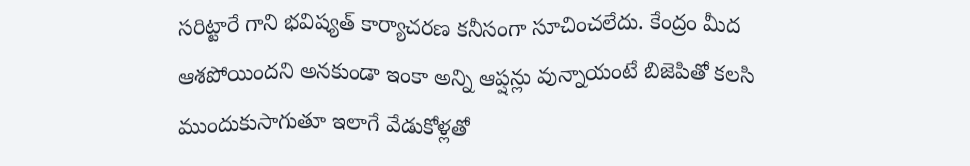సరిట్టారే గాని భవిష్యత్‌ కార్యాచరణ కనీసంగా సూచించలేదు. కేంద్రం మీద ఆశపోయిందని అనకుండా ఇంకా అన్ని ఆప్షన్లు వున్నాయంటే బిజెపితో కలసి ముందుకుసాగుతూ ఇలాగే వేడుకోళ్లతో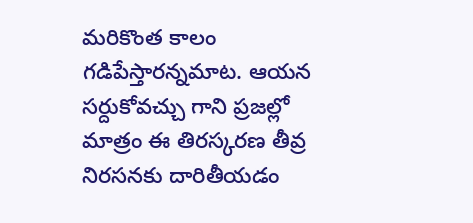మరికొంత కాలం గడిపేస్తారన్నమాట. ఆయన సర్దుకోవచ్చు గాని ప్రజల్లో మాత్రం ఈ తిరస్కరణ తీవ్ర నిరసనకు దారితీయడం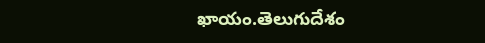ఖాయం.తెలుగుదేశం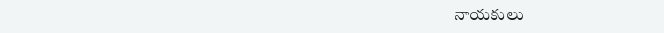నాయకులు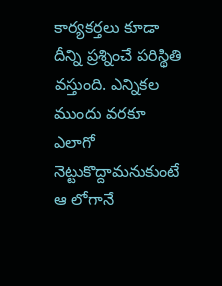కార్యకర్తలు కూడా దీన్ని ప్రశ్నించే పరిస్థితి వస్తుంది. ఎన్నికల ముందు వరకూ ఎలాగో నెట్టుకొద్దామనుకుంటే ఆ లోగానే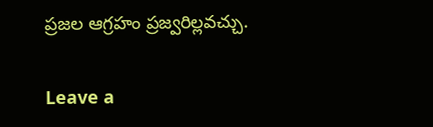ప్రజల ఆగ్రహం ప్రజ్వరిల్లవచ్చు.

Leave a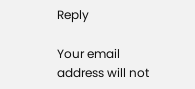Reply

Your email address will not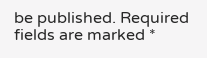be published. Required fields are marked *